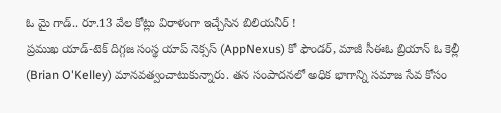ఓ మై గాడ్.. రూ.13 వేల కోట్లు విరాళంగా ఇచ్చేసిన బిలియనీర్ !
ప్రముఖ యాడ్-టెక్ దిగ్గజ సంస్థ యాప్ నెక్సస్ (AppNexus) కో ఫౌండర్, మాజీ సీఈఓ బ్రియాన్ ఓ కెల్లీ (Brian O'Kelley) మానవత్వంచాటుకున్నారు. తన సంపాదనలో అధిక భాగాన్ని సమాజ సేవ కోసం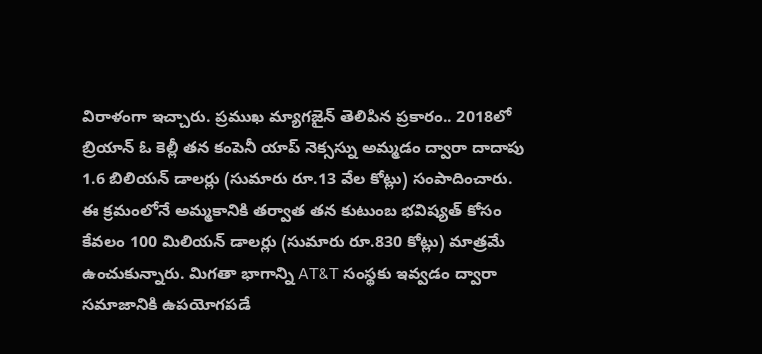విరాళంగా ఇచ్చారు. ప్రముఖ మ్యాగజైన్ తెలిపిన ప్రకారం.. 2018లో బ్రియాన్ ఓ కెల్లీ తన కంపెనీ యాప్ నెక్సస్ను అమ్మడం ద్వారా దాదాపు 1.6 బిలియన్ డాలర్లు (సుమారు రూ.13 వేల కోట్లు) సంపాదించారు.
ఈ క్రమంలోనే అమ్మకానికి తర్వాత తన కుటుంబ భవిష్యత్ కోసం కేవలం 100 మిలియన్ డాలర్లు (సుమారు రూ.830 కోట్లు) మాత్రమే ఉంచుకున్నారు. మిగతా భాగాన్ని AT&T సంస్థకు ఇవ్వడం ద్వారా సమాజానికి ఉపయోగపడే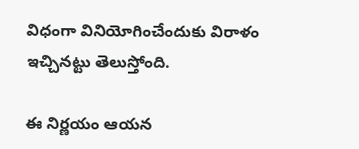విధంగా వినియోగించేందుకు విరాళం ఇచ్చినట్టు తెలుస్తోంది.

ఈ నిర్ణయం ఆయన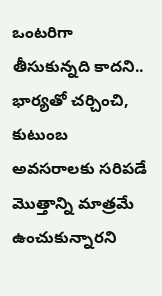ఒంటరిగా తీసుకున్నది కాదని.. భార్యతో చర్చించి, కుటుంబ అవసరాలకు సరిపడే మొత్తాన్ని మాత్రమే ఉంచుకున్నారని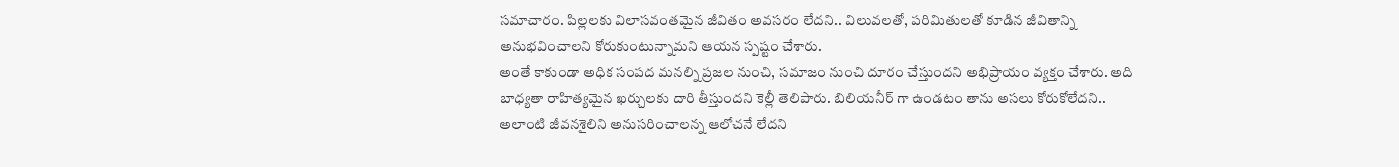సమాచారం. పిల్లలకు విలాసవంతమైన జీవితం అవసరం లేదని.. విలువలతో, పరిమితులతో కూడిన జీవితాన్ని అనుభవించాలని కోరుకుంటున్నామని ఆయన స్పష్టం చేశారు.
అంతే కాకుండా అధిక సంపద మనల్ని ప్రజల నుంచి, సమాజం నుంచి దూరం చేస్తుందని అభిప్రాయం వ్యక్తం చేశారు. అది బాధ్యతా రాహిత్యమైన ఖర్చులకు దారి తీస్తుందని కెల్లీ తెలిపారు. బిలియనీర్ గా ఉండటం తాను అసలు కోరుకోలేదని.. అలాంటి జీవనశైలిని అనుసరించాలన్న ఆలోచనే లేదని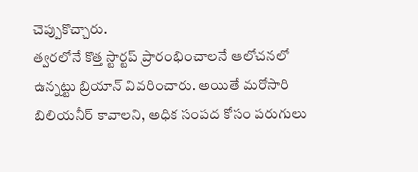చెప్పుకొచ్చారు.
త్వరలోనే కొత్త స్టార్టప్ ప్రారంభించాలనే ఆలోచనలో ఉన్నట్టు బ్రియాన్ వివరించారు. అయితే మరోసారి బిలియనీర్ కావాలని, అధిక సంపద కోసం పరుగులు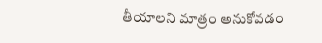తీయాలని మాత్రం అనుకోవడం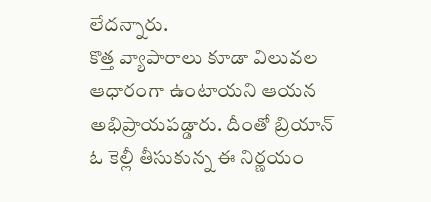లేదన్నారు.
కొత్త వ్యాపారాలు కూడా విలువల ఆధారంగా ఉంటాయని ఆయన అభిప్రాయపడ్డారు. దీంతో బ్రియాన్ ఓ కెల్లీ తీసుకున్న ఈ నిర్ణయం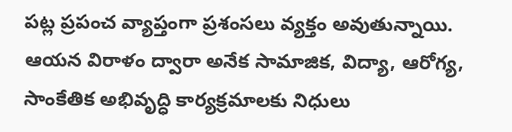పట్ల ప్రపంచ వ్యాప్తంగా ప్రశంసలు వ్యక్తం అవుతున్నాయి. ఆయన విరాళం ద్వారా అనేక సామాజిక, విద్యా, ఆరోగ్య, సాంకేతిక అభివృద్ధి కార్యక్రమాలకు నిధులు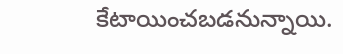కేటాయించబడనున్నాయి.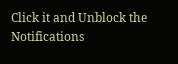Click it and Unblock the Notifications